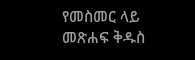የመስመር ላይ መጽሐፍ ቅዱስ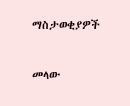ማስታወቂያዎች


መላው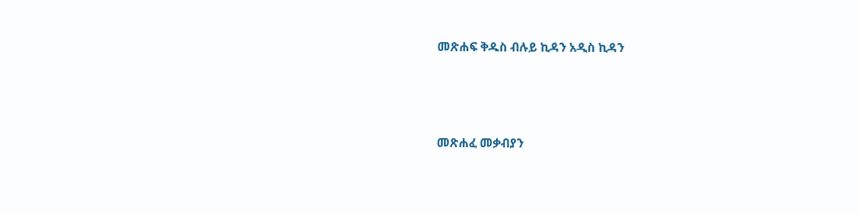መጽሐፍ ቅዱስ ብሉይ ኪዳን አዲስ ኪዳን




መጽሐፈ መቃብያን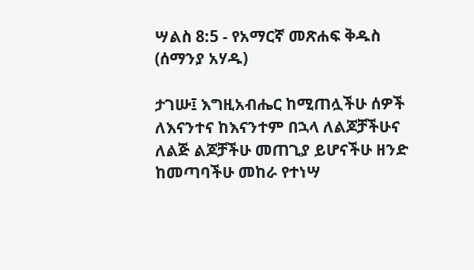ሣልስ 8:5 - የአማርኛ መጽሐፍ ቅዱስ (ሰማንያ አሃዱ)

ታገሡ፤ እግዚአብሔር ከሚጠሏችሁ ሰዎች ለእናንተና ከእናንተም በኋላ ለልጆቻችሁና ለልጅ ልጆቻችሁ መጠጊያ ይሆናችሁ ዘንድ ከመጣባችሁ መከራ የተነሣ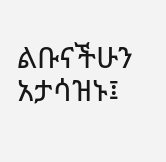ልቡናችሁን አታሳዝኑ፤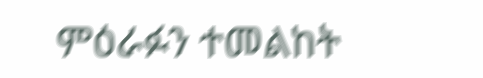ምዕራፉን ተመልከት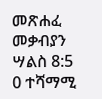መጽሐፈ መቃብያን ሣልስ 8:5
0 ተሻማሚ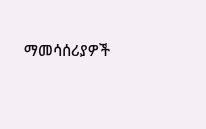ማመሳሰሪያዎች